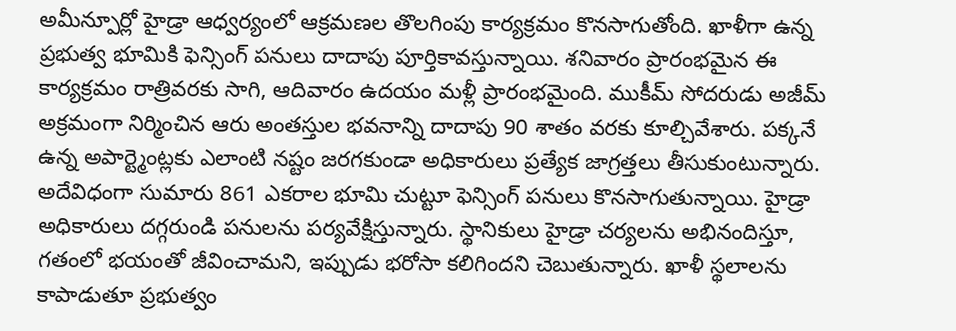అమీన్పూర్లో హైడ్రా ఆధ్వర్యంలో ఆక్రమణల తొలగింపు కార్యక్రమం కొనసాగుతోంది. ఖాళీగా ఉన్న ప్రభుత్వ భూమికి ఫెన్సింగ్ పనులు దాదాపు పూర్తికావస్తున్నాయి. శనివారం ప్రారంభమైన ఈ కార్యక్రమం రాత్రివరకు సాగి, ఆదివారం ఉదయం మళ్లీ ప్రారంభమైంది. ముకీమ్ సోదరుడు అజీమ్ అక్రమంగా నిర్మించిన ఆరు అంతస్తుల భవనాన్ని దాదాపు 90 శాతం వరకు కూల్చివేశారు. పక్కనే ఉన్న అపార్ట్మెంట్లకు ఎలాంటి నష్టం జరగకుండా అధికారులు ప్రత్యేక జాగ్రత్తలు తీసుకుంటున్నారు.
అదేవిధంగా సుమారు 861 ఎకరాల భూమి చుట్టూ ఫెన్సింగ్ పనులు కొనసాగుతున్నాయి. హైడ్రా అధికారులు దగ్గరుండి పనులను పర్యవేక్షిస్తున్నారు. స్థానికులు హైడ్రా చర్యలను అభినందిస్తూ, గతంలో భయంతో జీవించామని, ఇప్పుడు భరోసా కలిగిందని చెబుతున్నారు. ఖాళీ స్థలాలను కాపాడుతూ ప్రభుత్వం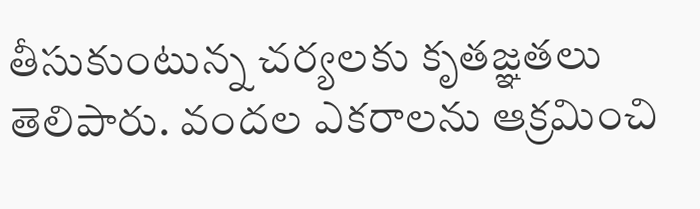తీసుకుంటున్న చర్యలకు కృతజ్ఞతలు తెలిపారు. వందల ఎకరాలను ఆక్రమించి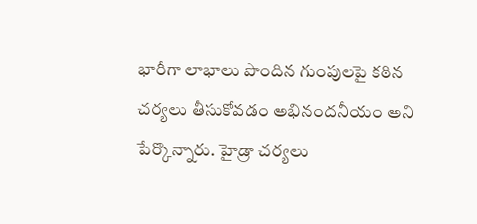భారీగా లాభాలు పొందిన గుంపులపై కఠిన చర్యలు తీసుకోవడం అభినందనీయం అని పేర్కొన్నారు. హైడ్రా చర్యలు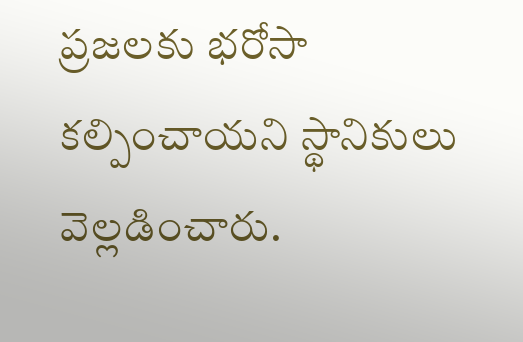ప్రజలకు భరోసా కల్పించాయని స్థానికులు వెల్లడించారు.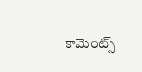కామెంట్స్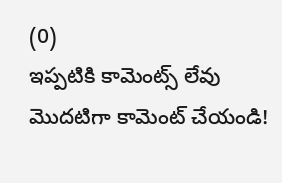(0)
ఇప్పటికి కామెంట్స్ లేవు
మొదటిగా కామెంట్ చేయండి!